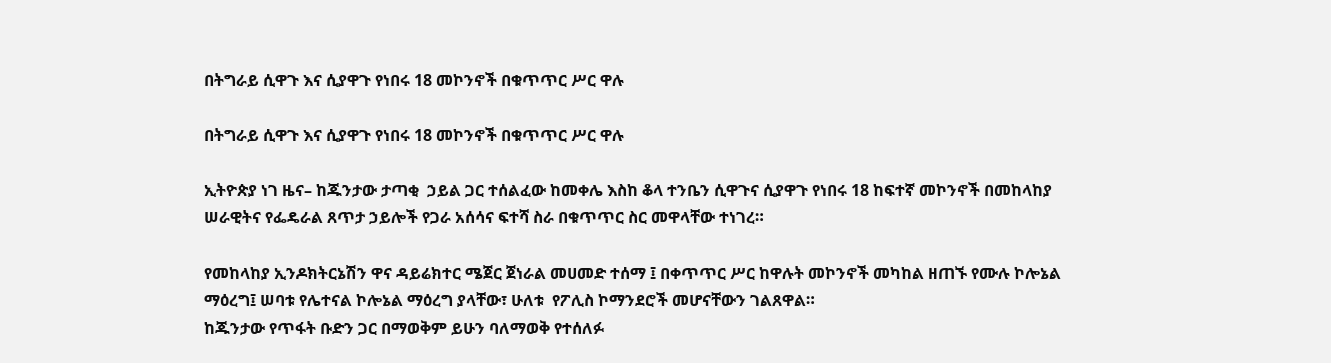በትግራይ ሲዋጉ እና ሲያዋጉ የነበሩ 18 መኮንኖች በቁጥጥር ሥር ዋሉ

በትግራይ ሲዋጉ እና ሲያዋጉ የነበሩ 18 መኮንኖች በቁጥጥር ሥር ዋሉ

ኢትዮጵያ ነገ ዜና– ከጁንታው ታጣቂ  ኃይል ጋር ተሰልፈው ከመቀሌ እስከ ቆላ ተንቤን ሲዋጉና ሲያዋጉ የነበሩ 18 ከፍተኛ መኮንኖች በመከላከያ ሠራዊትና የፌዴራል ጸጥታ ኃይሎች የጋራ አሰሳና ፍተሻ ስራ በቁጥጥር ስር መዋላቸው ተነገረ።

የመከላከያ ኢንዶክትርኔሽን ዋና ዳይሬክተር ሜጀር ጀነራል መሀመድ ተሰማ ፤ በቀጥጥር ሥር ከዋሉት መኮንኖች መካከል ዘጠኙ የሙሉ ኮሎኔል ማዕረግ፤ ሠባቱ የሌተናል ኮሎኔል ማዕረግ ያላቸው፣ ሁለቱ  የፖሊስ ኮማንደሮች መሆናቸውን ገልጸዋል።
ከጁንታው የጥፋት ቡድን ጋር በማወቅም ይሁን ባለማወቅ የተሰለፉ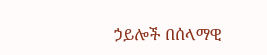ኃይሎች በሰላማዊ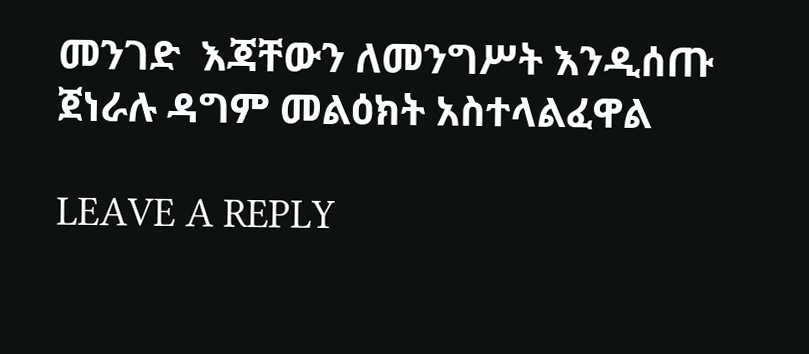መንገድ  እጃቸውን ለመንግሥት እንዲሰጡ ጀነራሉ ዳግም መልዕክት አስተላልፈዋል

LEAVE A REPLY